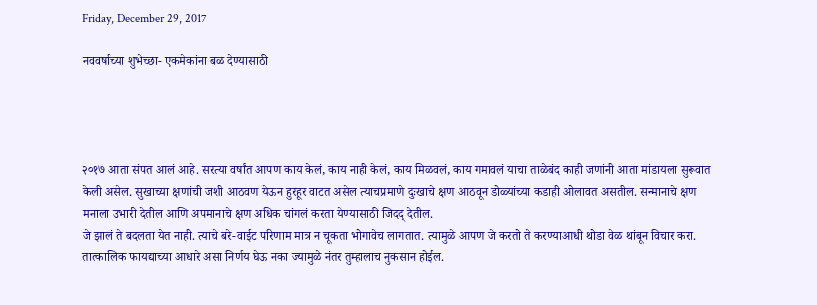Friday, December 29, 2017

नववर्षाच्या शुभेच्छा- एकमेकांना बळ देण्यासाठी




२०१७ आता संपत आलं आहे. सरत्या वर्षांत आपण काय केलं, काय नाही केलं, काय मिळवलं, काय गमावलं याचा ताळेबंद काही जणांनी आता मांडायला सुरूवात केली असेल. सुखाच्या क्षणांची जशी आठवण येऊन हुरहूर वाटत असेल त्याचप्रमाणे दुःखाचे क्षण आठवून डोळ्यांच्या कडाही ओलावत असतील. सन्मानाचे क्षण मनाला उभारी देतील आणि अपमानाचे क्षण अधिक चांगलं करता येण्यासाठी जिदद् देतील.
जे झालं ते बदलता येत नाही. त्याचे बरे-वाईट परिणाम मात्र न चूकता भोगावेच लागतात. त्यामुळे आपण जे करतो ते करण्याआधी थोडा वेळ थांबून विचार करा. तात्कालिक फायद्याच्या आधारे असा निर्णय घेऊ नका ज्यामुळे नंतर तुम्हालाच नुकसान होईल.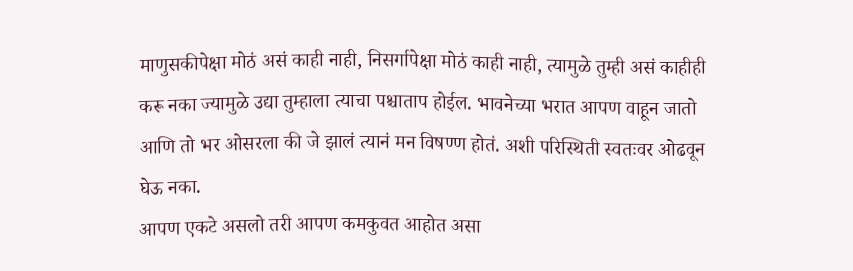माणुसकीपेक्षा मोठं असं काही नाही, निसर्गापेक्षा मोठं काही नाही, त्यामुळे तुम्ही असं काहीही करू नका ज्यामुळे उद्या तुम्हाला त्याचा पश्चाताप होईल. भावनेच्या भरात आपण वाहून जातो आणि तो भर ओसरला की जे झालं त्यानं मन विषण्ण होतं. अशी परिस्थिती स्वतःवर ओढवून घेऊ नका.
आपण एकटे असलो तरी आपण कमकुवत आहोत असा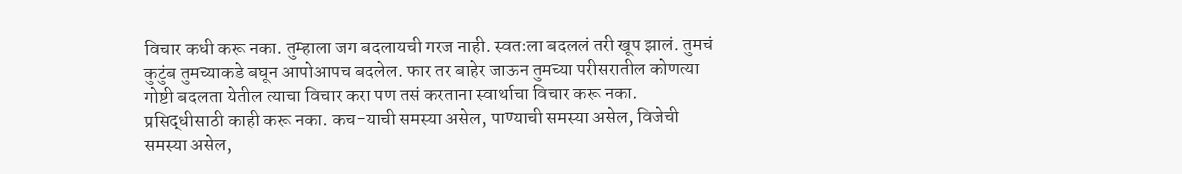विचार कधी करू नका. तुम्हाला जग बदलायची गरज नाही. स्वतःला बदललं तरी खूप झालं. तुमचं कुटुंब तुमच्याकडे बघून आपोआपच बदलेल. फार तर बाहेर जाऊन तुमच्या परीसरातील कोणत्या गोष्टी बदलता येतील त्याचा विचार करा पण तसं करताना स्वार्थाचा विचार करू नका. प्रसिद्धीसाठी काही करू नका. कच-याची समस्या असेल, पाण्याची समस्या असेल, विजेची समस्या असेल,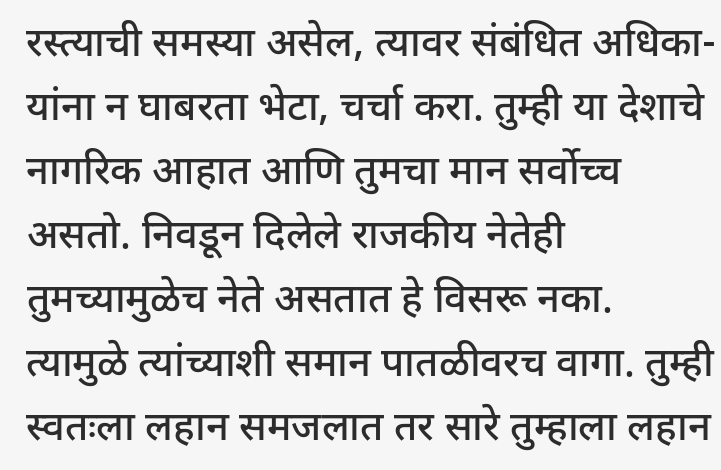रस्त्याची समस्या असेल, त्यावर संबंधित अधिका-यांना न घाबरता भेटा, चर्चा करा. तुम्ही या देशाचे नागरिक आहात आणि तुमचा मान सर्वोच्च असतो. निवडून दिलेले राजकीय नेतेही तुमच्यामुळेच नेते असतात हे विसरू नका. त्यामुळे त्यांच्याशी समान पातळीवरच वागा. तुम्ही स्वतःला लहान समजलात तर सारे तुम्हाला लहान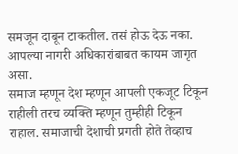समजून दाबून टाकतील. तसं होऊ देऊ नका. आपल्या नागरी अधिकारांबाबत कायम जागृत असा.
समाज म्हणून देश म्हणून आपली एकजूट टिकून राहीली तरच व्यक्ति म्हणून तुम्हीही टिकून राहाल. समाजाची देशाची प्रगती होते तेव्हाच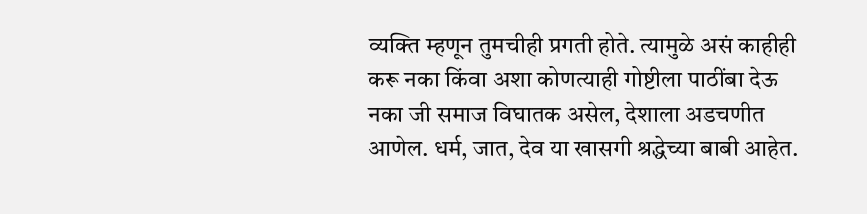व्यक्ति म्हणून तुमचीही प्रगती होते. त्यामुळे असं काहीही करू नका किंवा अशा कोणत्याही गोष्टीला पाठींबा देऊ नका जी समाज विघातक असेल, देशाला अडचणीत आणेल. धर्म, जात, देव या खासगी श्रद्धेच्या बाबी आहेत.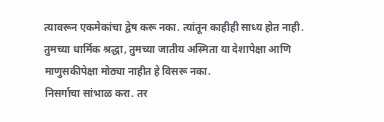त्यावरून एकमेकांचा द्वेष करू नका. त्यांतून काहीही साध्य होत नाही. तुमच्या धार्मिक श्रद्धा, तुमच्या जातीय अस्मिता या देशापेक्षा आणि माणुसकीपेक्षा मोठ्या नाहीत हे विसरू नका.
निसर्गाचा सांभाळ करा. तर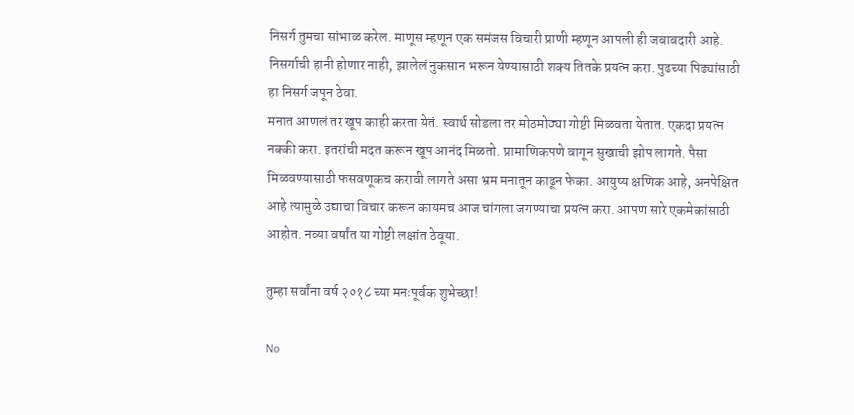निसर्ग तुमचा सांभाळ करेल. माणूस म्हणून एक समंजस विचारी प्राणी म्हणून आपली ही जबाबदारी आहे. निसर्गाची हानी होणार नाही, झालेलं नुकसान भरून येण्यासाठी शक्य तितके प्रयत्न करा. पुढच्या पिढ्यांसाठी हा निसर्ग जपून ठेवा.
मनात आणलं तर खूप काही करता येतं. स्वार्थ सोडला तर मोठमोठ्या गोष्टी मिळवता येतात. एकदा प्रयत्न नक्की करा. इतरांची मदत करून खूप आनंद मिळतो. प्रामाणिकपणे वागून सुखाची झोप लागते. पैसा मिळवण्यासाठी फसवणूकच करावी लागते असा भ्रम मनातून काढून फेका. आयुष्य क्षणिक आहे, अनपेक्षित आहे त्यामुळे उद्याचा विचार करून कायमच आज चांगला जगण्याचा प्रयत्न करा. आपण सारे एकमेकांसाठी आहोत. नव्या वर्षांत या गोष्टी लक्षांत ठेवूया.

तुम्हा सर्वांना वर्ष २०१८ च्या मनःपूर्वक शुभेच्छा!

No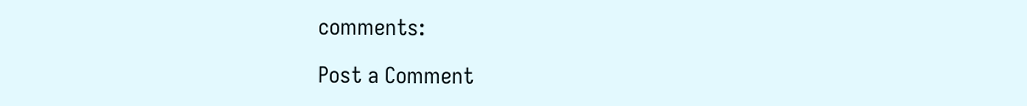comments:

Post a Comment